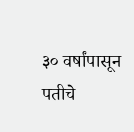३० वर्षांपासून पतीचे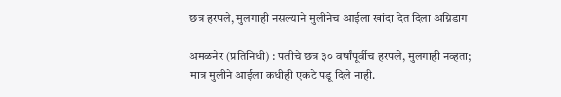छत्र हरपले, मुलगाही नसल्याने मुलीनेच आईला खांदा देत दिला अग्निडाग

अमळनेर (प्रतिनिधी) : पतीचे छत्र ३० वर्षांपूर्वीच हरपले, मुलगाही नव्हता; मात्र मुलीने आईला कधीही एकटे पडू दिले नाही.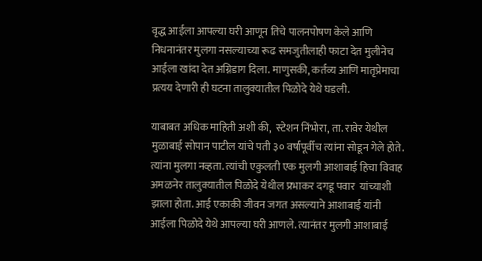वृद्ध आईला आपल्या घरी आणून तिचे पालनपोषण केले आणि निधनानंतर मुलगा नसल्याच्या रूढ समजुतीलाही फाटा देत मुलीनेच आईला खांदा देत अग्निडाग दिला. माणुसकी, कर्तव्य आणि मातृप्रेमाचा प्रत्यय देणारी ही घटना तालुक्यातील पिळोदे येथे घडली.

याबाबत अधिक माहिती अशी की,  स्टेशन निंभोरा, ता. रावेर येथील मुळाबाई सोपान पाटील यांचे पती ३० वर्षांपूर्वीच त्यांना सोडून गेले होते. त्यांना मुलगा नव्हता. त्यांची एकुलती एक मुलगी आशाबाई हिचा विवाह अमळनेर तालुक्यातील पिळोदे येथील प्रभाकर दगडू पवार  यांच्याशी झाला होता. आई एकाकी जीवन जगत असल्याने आशाबाई यांनी आईला पिळोदे येथे आपल्या घरी आणले. त्यानंतर मुलगी आशाबाई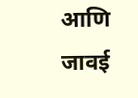आणि जावई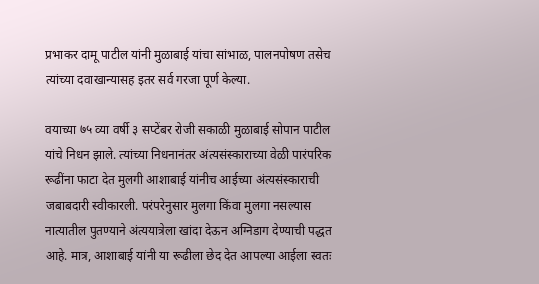प्रभाकर दामू पाटील यांनी मुळाबाई यांचा सांभाळ, पालनपोषण तसेच त्यांच्या दवाखान्यासह इतर सर्व गरजा पूर्ण केल्या.

वयाच्या ७५ व्या वर्षी ३ सप्टेंबर रोजी सकाळी मुळाबाई सोपान पाटील यांचे निधन झाले. त्यांच्या निधनानंतर अंत्यसंस्काराच्या वेळी पारंपरिक रूढींना फाटा देत मुलगी आशाबाई यांनीच आईच्या अंत्यसंस्काराची जबाबदारी स्वीकारली. परंपरेनुसार मुलगा किंवा मुलगा नसल्यास नात्यातील पुतण्याने अंत्ययात्रेला खांदा देऊन अग्निडाग देण्याची पद्धत आहे. मात्र, आशाबाई यांनी या रूढीला छेद देत आपल्या आईला स्वतः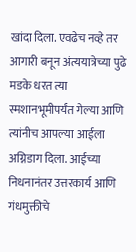खांदा दिला. एवढेच नव्हे तर आगारी बनून अंत्ययात्रेच्या पुढे मडके धरत त्या स्मशानभूमीपर्यंत गेल्या आणि त्यांनीच आपल्या आईला अग्निडाग दिला. आईच्या निधनानंतर उत्तरकार्य आणि गंधमुक्तीचे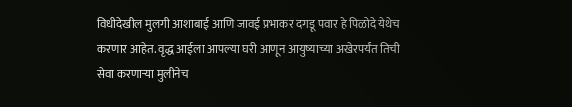विधीदेखील मुलगी आशाबाई आणि जावई प्रभाकर दगडू पवार हे पिळोदे येथेच करणार आहेत. वृद्ध आईला आपल्या घरी आणून आयुष्याच्या अखेरपर्यंत तिची सेवा करणाऱ्या मुलीनेच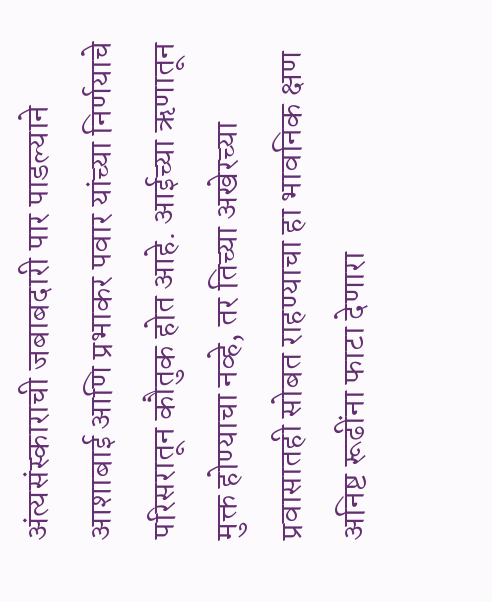अंत्यसंस्काराची जबाबदारी पार पाडल्याने आशाबाई आणि प्रभाकर पवार यांच्या निर्णयाचे परिसरातून कौतुक होत आहे. आईच्या ऋणातून मुक्त होण्याचा नव्हे, तर तिच्या अखेरच्या प्रवासातही सोबत राहण्याचा हा भावनिक क्षण अनिष्ट रूढींना फाटा देणारा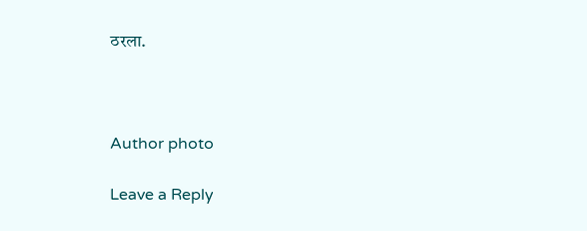ठरला.



Author photo

Leave a Reply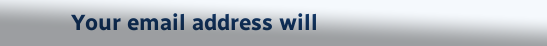Your email address will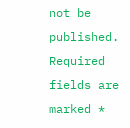not be published. Required fields are marked *